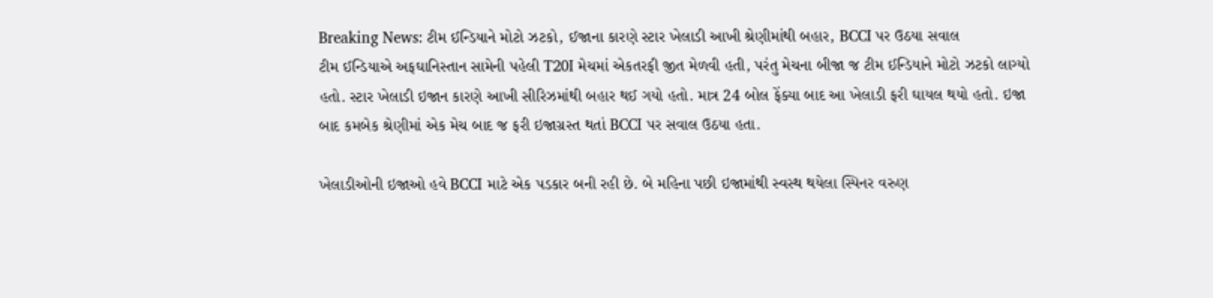Breaking News: ટીમ ઈન્ડિયાને મોટો ઝટકો, ઈજાના કારણે સ્ટાર ખેલાડી આખી શ્રેણીમાંથી બહાર, BCCI પર ઉઠયા સવાલ
ટીમ ઈન્ડિયાએ અફઘાનિસ્તાન સામેની પહેલી T20I મેચમાં એકતરફી જીત મેળવી હતી, પરંતુ મેચના બીજા જ ટીમ ઈન્ડિયાને મોટો ઝટકો લાગ્યો હતો. સ્ટાર ખેલાડી ઇજાન કારણે આખી સીરિઝમાંથી બહાર થઈ ગયો હતો. માત્ર 24 બોલ ફેંક્યા બાદ આ ખેલાડી ફરી ઘાયલ થયો હતો. ઇજા બાદ કમબેક શ્રેણીમાં એક મેચ બાદ જ ફરી ઇજાગ્રસ્ત થતાં BCCI પર સવાલ ઉઠયા હતા.

ખેલાડીઓની ઇજાઓ હવે BCCI માટે એક પડકાર બની રહી છે. બે મહિના પછી ઇજામાંથી સ્વસ્થ થયેલા સ્પિનર વરુણ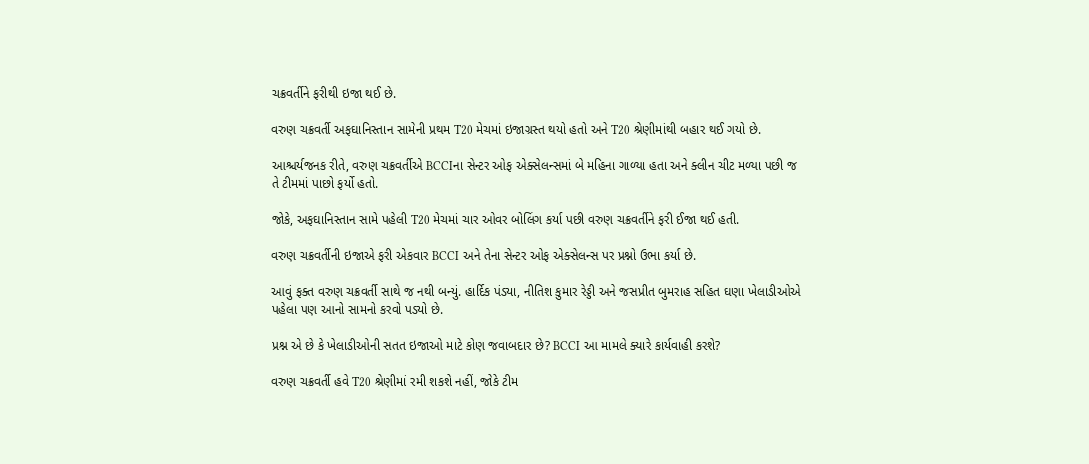ચક્રવર્તીને ફરીથી ઇજા થઈ છે.

વરુણ ચક્રવર્તી અફઘાનિસ્તાન સામેની પ્રથમ T20 મેચમાં ઇજાગ્રસ્ત થયો હતો અને T20 શ્રેણીમાંથી બહાર થઈ ગયો છે.

આશ્ચર્યજનક રીતે, વરુણ ચક્રવર્તીએ BCCIના સેન્ટર ઓફ એક્સેલન્સમાં બે મહિના ગાળ્યા હતા અને ક્લીન ચીટ મળ્યા પછી જ તે ટીમમાં પાછો ફર્યો હતો.

જોકે, અફઘાનિસ્તાન સામે પહેલી T20 મેચમાં ચાર ઓવર બોલિંગ કર્યા પછી વરુણ ચક્રવર્તીને ફરી ઈજા થઈ હતી.

વરુણ ચક્રવર્તીની ઇજાએ ફરી એકવાર BCCI અને તેના સેન્ટર ઓફ એક્સેલન્સ પર પ્રશ્નો ઉભા કર્યા છે.

આવું ફક્ત વરુણ ચક્રવર્તી સાથે જ નથી બન્યું. હાર્દિક પંડ્યા, નીતિશ કુમાર રેડ્ડી અને જસપ્રીત બુમરાહ સહિત ઘણા ખેલાડીઓએ પહેલા પણ આનો સામનો કરવો પડ્યો છે.

પ્રશ્ન એ છે કે ખેલાડીઓની સતત ઇજાઓ માટે કોણ જવાબદાર છે? BCCI આ મામલે ક્યારે કાર્યવાહી કરશે?

વરુણ ચક્રવર્તી હવે T20 શ્રેણીમાં રમી શકશે નહીં, જોકે ટીમ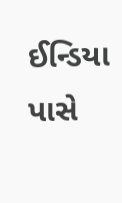ઈન્ડિયા પાસે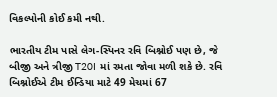વિકલ્પોની કોઈ કમી નથી.

ભારતીય ટીમ પાસે લેગ-સ્પિનર રવિ બિશ્નોઈ પણ છે, જે બીજી અને ત્રીજી T20I માં રમતા જોવા મળી શકે છે. રવિ બિશ્નોઈએ ટીમ ઈન્ડિયા માટે 49 મેચમાં 67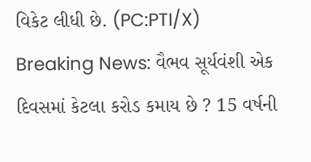વિકેટ લીધી છે. (PC:PTI/X)
Breaking News: વૈભવ સૂર્યવંશી એક દિવસમાં કેટલા કરોડ કમાય છે ? 15 વર્ષની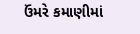ઉંમરે કમાણીમાં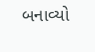બનાવ્યો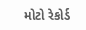મોટો રેકોર્ડ